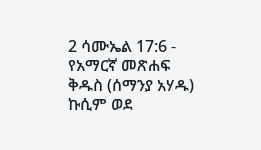2 ሳሙኤል 17:6 - የአማርኛ መጽሐፍ ቅዱስ (ሰማንያ አሃዱ) ኩሲም ወደ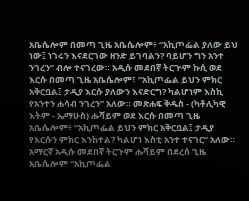አቤሴሎም በመጣ ጊዜ አቤሴሎም፥ “አኪጦፌል ያለው ይህ ነው፤ ነገሩን እናደርገው ዘንድ ይገባልን? ባይሆን ግን አንተ ንገረን” ብሎ ተናገረው። አዲሱ መደበኛ ትርጒም ኩሲ ወደ እርሱ በመጣ ጊዜ አቤሴሎም፣ “አኪጦፌል ይህን ምክር አቅርቧል፤ ታዲያ እርሱ ያለውን እናድርግ? ካልሆነም እስኪ የአንተን ሐሳብ ንገረን” አለው። መጽሐፍ ቅዱስ - (ካቶሊካዊ እትም - ኤማሁስ) ሑሻይም ወደ እርሱ በመጣ ጊዜ አቤሴሎም፥ “አኪጦፌል ይህን ምክር አቅርቧል፤ ታዲያ የእርሱን ምክር እንከተል? ካልሆነ እስቲ አንተ ተናገር” አለው። አማርኛ አዲሱ መደበኛ ትርጉም ሑሻይም በደረሰ ጊዜ አቤሴሎም “አኪጦፌል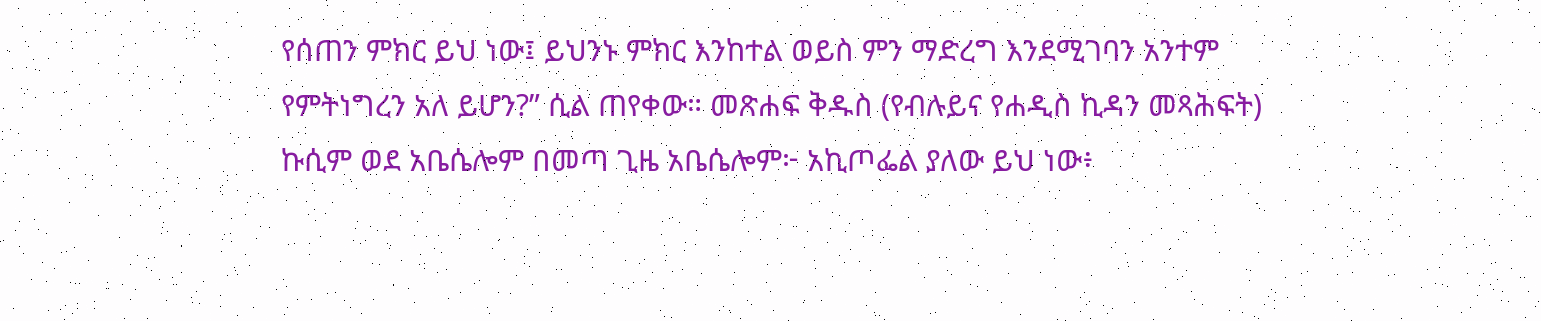የሰጠን ምክር ይህ ነው፤ ይህንኑ ምክር እንከተል ወይስ ምን ማድረግ እንደሚገባን አንተም የምትነግረን አለ ይሆን?” ሲል ጠየቀው። መጽሐፍ ቅዱስ (የብሉይና የሐዲስ ኪዳን መጻሕፍት) ኩሲም ወደ አቤሴሎም በመጣ ጊዜ አቤሴሎም፦ አኪጦፌል ያለው ይህ ነው፥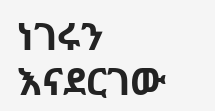ነገሩን እናደርገው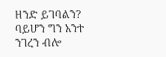ዘንድ ይገባልን? ባይሆን ግን አንተ ንገረን ብሎ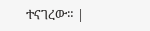ተናገረው። |